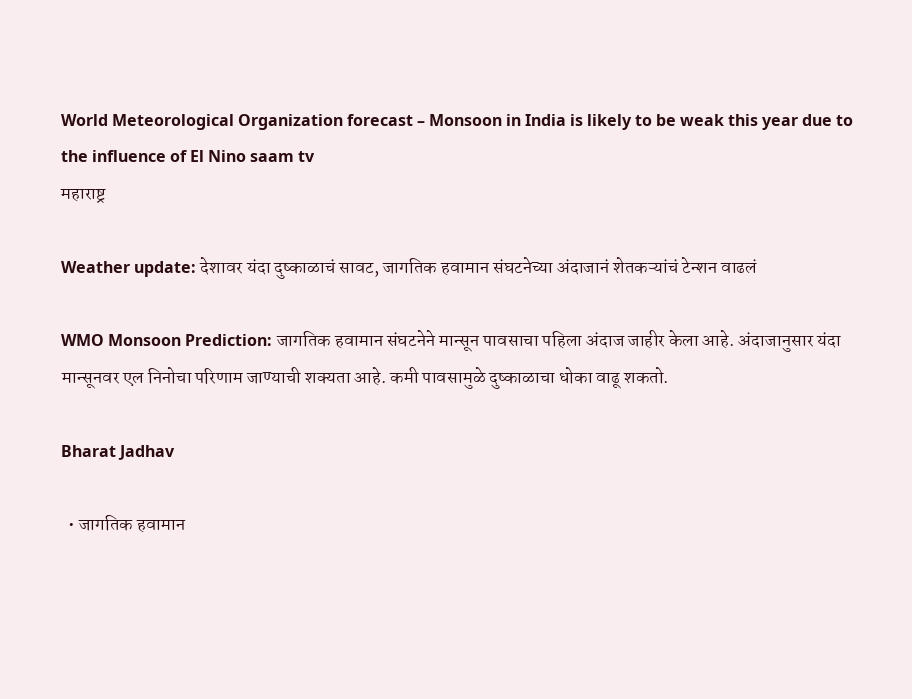World Meteorological Organization forecast – Monsoon in India is likely to be weak this year due to the influence of El Nino saam tv
महाराष्ट्र

Weather update: देशावर यंदा दुष्काळाचं सावट, जागतिक हवामान संघटनेच्या अंदाजानं शेतकऱ्यांचं टेन्शन वाढलं

WMO Monsoon Prediction: जागतिक हवामान संघटनेने मान्सून पावसाचा पहिला अंदाज जाहीर केला आहे. अंदाजानुसार यंदा मान्सूनवर एल निनोचा परिणाम जाण्याची शक्यता आहे. कमी पावसामुळे दुष्काळाचा धोका वाढू शकतो.

Bharat Jadhav

  • जागतिक हवामान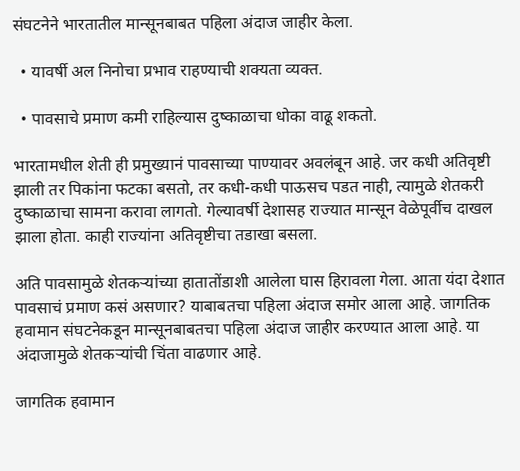संघटनेने भारतातील मान्सूनबाबत पहिला अंदाज जाहीर केला.

  • यावर्षी अल निनोचा प्रभाव राहण्याची शक्यता व्यक्त.

  • पावसाचे प्रमाण कमी राहिल्यास दुष्काळाचा धोका वाढू शकतो.

भारतामधील शेती ही प्रमुख्यानं पावसाच्या पाण्यावर अवलंबून आहे. जर कधी अतिवृष्टी झाली तर पिकांना फटका बसतो, तर कधी-कधी पाऊसच पडत नाही, त्यामुळे शेतकरी दुष्काळाचा सामना करावा लागतो. गेल्यावर्षी देशासह राज्यात मान्सून वेळेपूर्वीच दाखल झाला होता. काही राज्यांना अतिवृष्टीचा तडाखा बसला.

अति पावसामुळे शेतकऱ्यांच्या हातातोंडाशी आलेला घास हिरावला गेला. आता यंदा देशात पावसाचं प्रमाण कसं असणार? याबाबतचा पहिला अंदाज समोर आला आहे. जागतिक हवामान संघटनेकडून मान्सूनबाबतचा पहिला अंदाज जाहीर करण्यात आला आहे. या अंदाजामुळे शेतकऱ्यांची चिंता वाढणार आहे.

जागतिक हवामान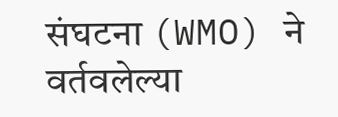संघटना (WMO) ने वर्तवलेल्या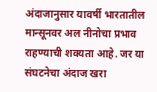अंदाजानुसार यावर्षी भारतातील मान्सूनवर अल नीनोचा प्रभाव राहण्याची शक्यता आहे. जर या संघटनेचा अंदाज खरा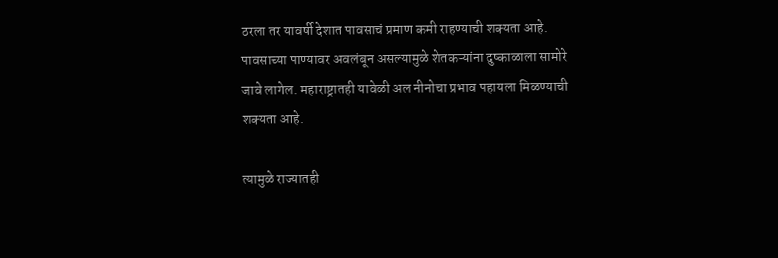ठरला तर यावर्षी देशात पावसाचं प्रमाण कमी राहण्याची शक्यता आहे. पावसाच्या पाण्यावर अवलंबून असल्यामुळे शेतकऱ्यांना दुष्काळाला सामोरे जावे लागेल. महाराष्ट्रातही यावेळी अल नीनोचा प्रभाव पहायला मिळण्याची शक्यता आहे.

त्यामुळे राज्यातही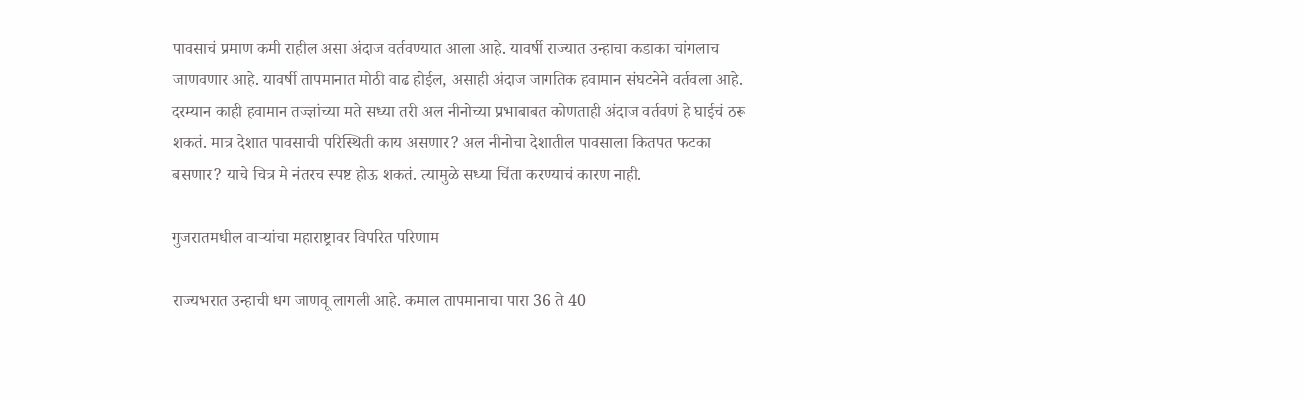पावसाचं प्रमाण कमी राहील असा अंदाज वर्तवण्यात आला आहे. यावर्षी राज्यात उन्हाचा कडाका चांगलाच जाणवणार आहे. यावर्षी तापमानात मोठी वाढ होईल, असाही अंदाज जागतिक हवामान संघटनेने वर्तवला आहे. दरम्यान काही हवामान तज्ज्ञांच्या मते सध्या तरी अल नीनोच्या प्रभाबाबत कोणताही अंदाज वर्तवणं हे घाईचं ठरू शकतं. मात्र देशात पावसाची परिस्थिती काय असणार? अल नीनोचा देशातील पावसाला कितपत फटका बसणार? याचे चित्र मे नंतरच स्पष्ट होऊ शकतं. त्यामुळे सध्या चिंता करण्याचं कारण नाही.

गुजरातमधील वाऱ्यांचा महाराष्ट्रावर विपरित परिणाम

राज्यभरात उन्हाची धग जाणवू लागली आहे. कमाल तापमानाचा पारा 36 ते 40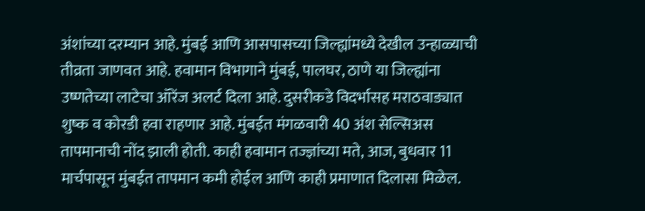अंशांच्या दरम्यान आहे. मुंबई आणि आसपासच्या जिल्ह्यांमध्ये देखील उन्हाळ्याची तीव्रता जाणवत आहे. हवामान विभागाने मुंबई, पालघर, ठाणे या जिल्ह्यांना उष्णतेच्या लाटेचा ऑरेंज अलर्ट दिला आहे. दुसरीकडे विदर्भासह मराठवाड्यात शुष्क व कोरडी हवा राहणार आहे. मुंबईत मंगळवारी 40 अंश सेल्सिअस तापमानाची नोंद झाली होती. काही हवामान तज्ज्ञांच्या मते, आज, बुधवार 11 मार्चपासून मुंबईत तापमान कमी होईल आणि काही प्रमाणात दिलासा मिळेल.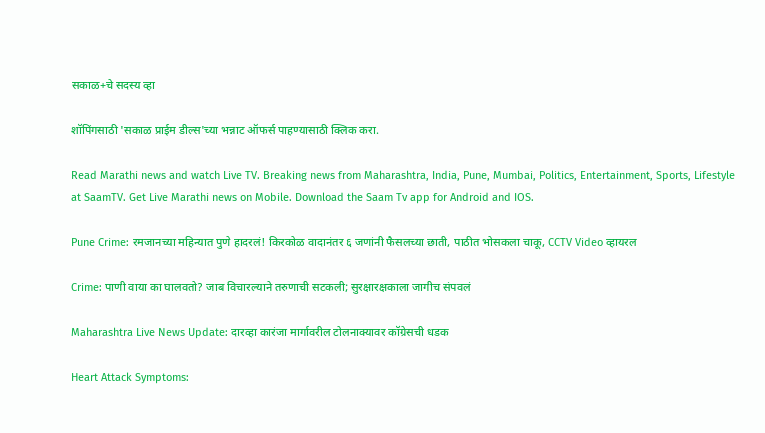सकाळ+चे सदस्य व्हा

शॉपिंगसाठी 'सकाळ प्राईम डील्स'च्या भन्नाट ऑफर्स पाहण्यासाठी क्लिक करा.

Read Marathi news and watch Live TV. Breaking news from Maharashtra, India, Pune, Mumbai, Politics, Entertainment, Sports, Lifestyle at SaamTV. Get Live Marathi news on Mobile. Download the Saam Tv app for Android and IOS.

Pune Crime: रमजानच्या महिन्यात पुणे हादरलं! किरकोळ वादानंतर ६ जणांनी फैसलच्या छाती, पाठीत भोसकला चाकू, CCTV Video व्हायरल

Crime: पाणी वाया का घालवतो? जाब विचारल्याने तरुणाची सटकली; सुरक्षारक्षकाला जागीच संपवलं

Maharashtra Live News Update: दारव्हा कारंजा मार्गावरील टोलनाक्यावर कॉग्रेसची धडक

Heart Attack Symptoms: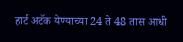हार्ट अटॅक येण्याच्या 24 ते 48 तास आधी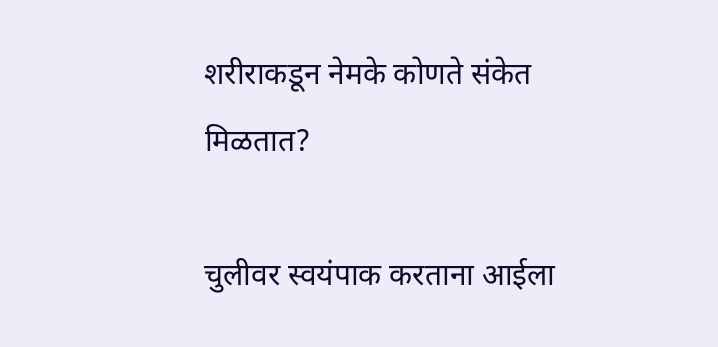शरीराकडून नेमके कोणते संकेत मिळतात?

चुलीवर स्वयंपाक करताना आईला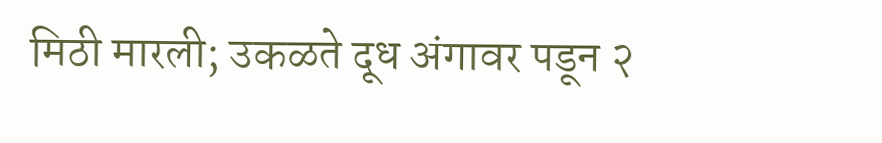मिठी मारली; उकळते दूध अंगावर पडून २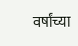वर्षांच्या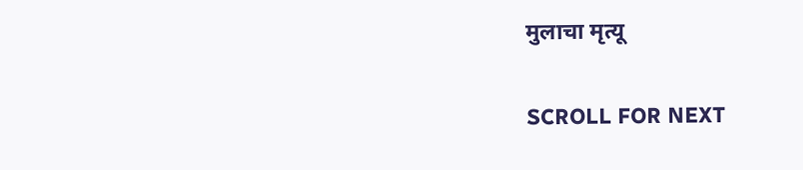मुलाचा मृत्यू

SCROLL FOR NEXT